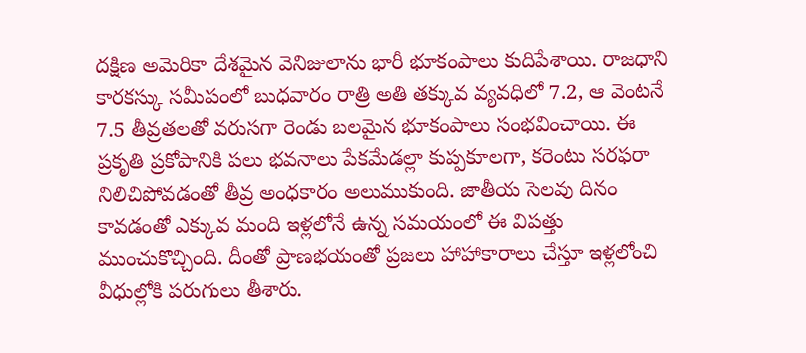దక్షిణ అమెరికా దేశమైన వెనిజులాను భారీ భూకంపాలు కుదిపేశాయి. రాజధాని కారకస్కు సమీపంలో బుధవారం రాత్రి అతి తక్కువ వ్యవధిలో 7.2, ఆ వెంటనే 7.5 తీవ్రతలతో వరుసగా రెండు బలమైన భూకంపాలు సంభవించాయి. ఈ ప్రకృతి ప్రకోపానికి పలు భవనాలు పేకమేడల్లా కుప్పకూలగా, కరెంటు సరఫరా నిలిచిపోవడంతో తీవ్ర అంధకారం అలుముకుంది. జాతీయ సెలవు దినం కావడంతో ఎక్కువ మంది ఇళ్లలోనే ఉన్న సమయంలో ఈ విపత్తు ముంచుకొచ్చింది. దీంతో ప్రాణభయంతో ప్రజలు హాహాకారాలు చేస్తూ ఇళ్లలోంచి వీధుల్లోకి పరుగులు తీశారు.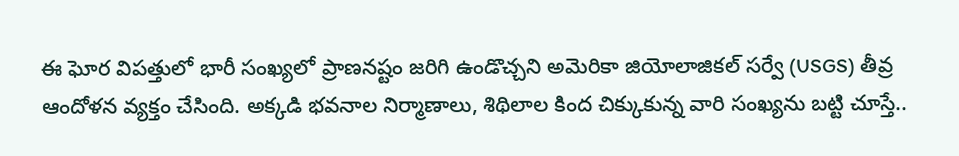ఈ ఘోర విపత్తులో భారీ సంఖ్యలో ప్రాణనష్టం జరిగి ఉండొచ్చని అమెరికా జియోలాజికల్ సర్వే (USGS) తీవ్ర ఆందోళన వ్యక్తం చేసింది. అక్కడి భవనాల నిర్మాణాలు, శిథిలాల కింద చిక్కుకున్న వారి సంఖ్యను బట్టి చూస్తే..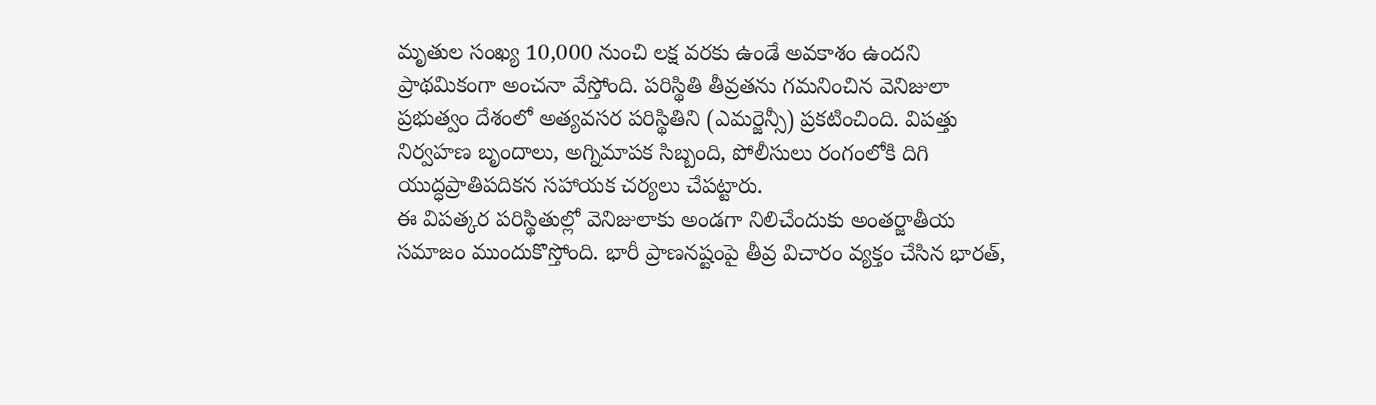మృతుల సంఖ్య 10,000 నుంచి లక్ష వరకు ఉండే అవకాశం ఉందని ప్రాథమికంగా అంచనా వేస్తోంది. పరిస్థితి తీవ్రతను గమనించిన వెనిజులా ప్రభుత్వం దేశంలో అత్యవసర పరిస్థితిని (ఎమర్జెన్సీ) ప్రకటించింది. విపత్తు నిర్వహణ బృందాలు, అగ్నిమాపక సిబ్బంది, పోలీసులు రంగంలోకి దిగి యుద్ధప్రాతిపదికన సహాయక చర్యలు చేపట్టారు.
ఈ విపత్కర పరిస్థితుల్లో వెనిజులాకు అండగా నిలిచేందుకు అంతర్జాతీయ సమాజం ముందుకొస్తోంది. భారీ ప్రాణనష్టంపై తీవ్ర విచారం వ్యక్తం చేసిన భారత్,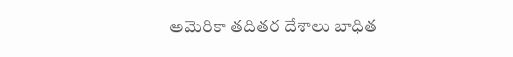అమెరికా తదితర దేశాలు బాధిత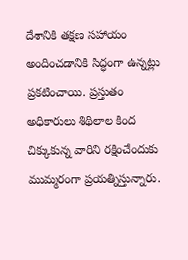దేశానికి తక్షణ సహాయం అందించడానికి సిద్ధంగా ఉన్నట్లు ప్రకటించాయి. ప్రస్తుతం అధికారులు శిథిలాల కింద చిక్కుకున్న వారిని రక్షించేందుకు ముమ్మరంగా ప్రయత్నిస్తున్నారు.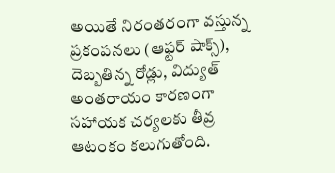అయితే నిరంతరంగా వస్తున్న ప్రకంపనలు (ఆఫ్టర్ షాక్స్), దెబ్బతిన్న రోడ్లు, విద్యుత్ అంతరాయం కారణంగా సహాయక చర్యలకు తీవ్ర ఆటంకం కలుగుతోంది.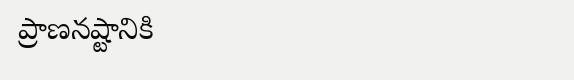ప్రాణనష్టానికి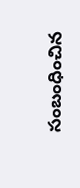సంబంధించిన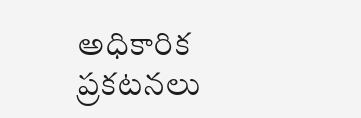అధికారిక ప్రకటనలు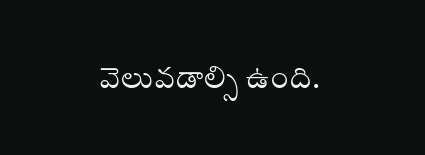వెలువడాల్సి ఉంది.